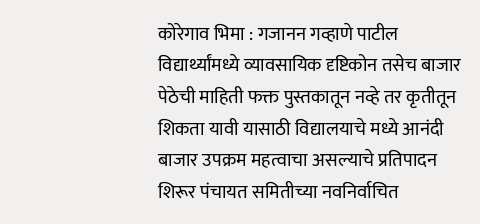कोरेगाव भिमा : गजानन गव्हाणे पाटील
विद्यार्थ्यांमध्ये व्यावसायिक दृष्टिकोन तसेच बाजार पेठेची माहिती फक्त पुस्तकातून नव्हे तर कृतीतून शिकता यावी यासाठी विद्यालयाचे मध्ये आनंदी बाजार उपक्रम महत्वाचा असल्याचे प्रतिपादन शिरूर पंचायत समितीच्या नवनिर्वाचित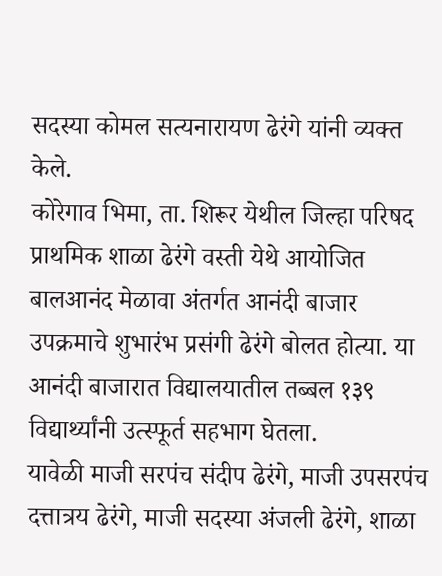सदस्या कोमल सत्यनारायण ढेरंगे यांनी व्यक्त केले.
कोरेगाव भिमा, ता. शिरूर येथील जिल्हा परिषद प्राथमिक शाळा ढेरंगे वस्ती येथे आयोजित बालआनंद मेळावा अंतर्गत आनंदी बाजार उपक्रमाचे शुभारंभ प्रसंगी ढेरंगे बोलत होत्या. या आनंदी बाजारात विद्यालयातील तब्बल १३९ विद्यार्थ्यांनी उत्स्फूर्त सहभाग घेतला.
यावेळी माजी सरपंच संदीप ढेरंगे, माजी उपसरपंच दत्तात्रय ढेरंगे, माजी सदस्या अंजली ढेरंगे, शाळा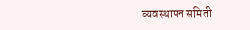व्यवस्थापन समिती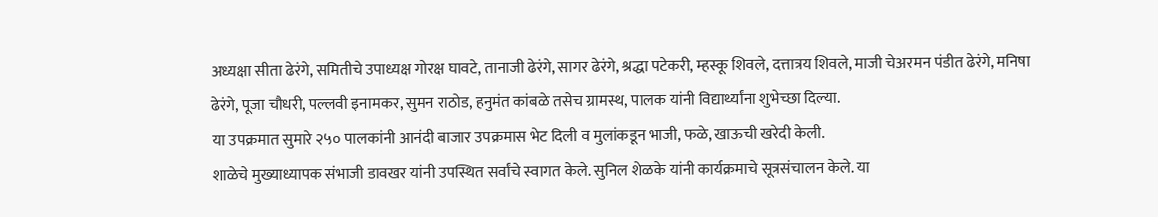अध्यक्षा सीता ढेरंगे, समितीचे उपाध्यक्ष गोरक्ष घावटे, तानाजी ढेरंगे, सागर ढेरंगे, श्रद्धा पटेकरी, म्हस्कू शिवले, दत्तात्रय शिवले, माजी चेअरमन पंडीत ढेरंगे, मनिषा ढेरंगे, पूजा चौधरी, पल्लवी इनामकर, सुमन राठोड, हनुमंत कांबळे तसेच ग्रामस्थ, पालक यांनी विद्यार्थ्यांना शुभेच्छा दिल्या.
या उपक्रमात सुमारे २५० पालकांनी आनंदी बाजार उपक्रमास भेट दिली व मुलांकडून भाजी, फळे, खाऊची खरेदी केली.
शाळेचे मुख्याध्यापक संभाजी डावखर यांनी उपस्थित सर्वांचे स्वागत केले. सुनिल शेळके यांनी कार्यक्रमाचे सूत्रसंचालन केले. या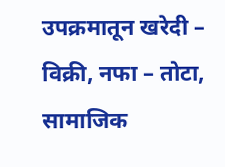उपक्रमातून खरेदी – विक्री, नफा – तोटा, सामाजिक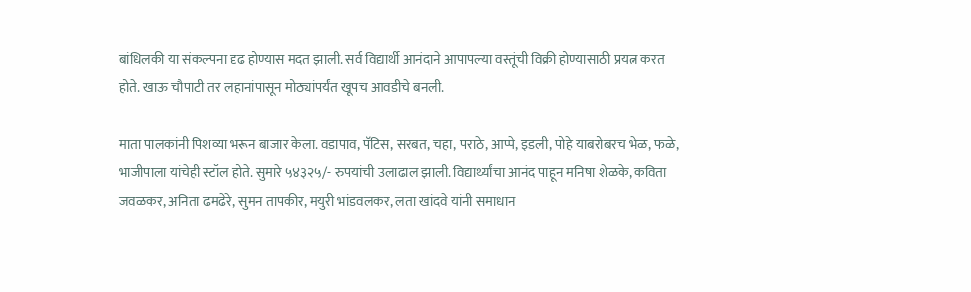बांधिलकी या संकल्पना दृढ होण्यास मदत झाली. सर्व विद्यार्थी आनंदाने आपापल्या वस्तूंची विक्री होण्यासाठी प्रयत्न करत होते. खाऊ चौपाटी तर लहानांपासून मोठ्यांपर्यंत खूपच आवडीचे बनली.

माता पालकांनी पिशव्या भरून बाजार केला. वडापाव, पॅटिस, सरबत, चहा, पराठे, आप्पे, इडली, पोहे याबरोबरच भेळ, फळे, भाजीपाला यांचेही स्टॉल होते. सुमारे ५४३२५/- रुपयांची उलाढाल झाली. विद्यार्थ्यांचा आनंद पाहून मनिषा शेळके, कविता जवळकर, अनिता ढमढेरे, सुमन तापकीर, मयुरी भांडवलकर, लता खांदवे यांनी समाधान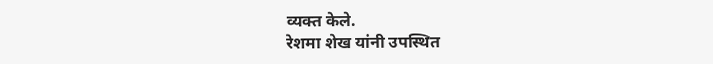व्यक्त केले.
रेशमा शेख यांनी उपस्थित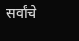सर्वांचे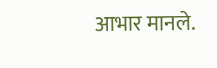आभार मानले.